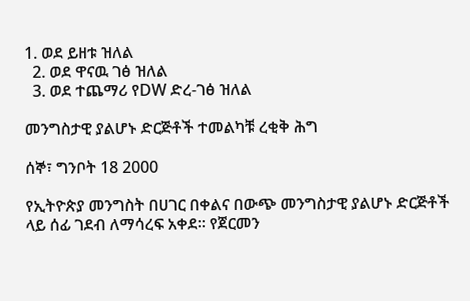1. ወደ ይዘቱ ዝለል
  2. ወደ ዋናዉ ገፅ ዝለል
  3. ወደ ተጨማሪ የDW ድረ-ገፅ ዝለል

መንግስታዊ ያልሆኑ ድርጅቶች ተመልካቹ ረቂቅ ሕግ

ሰኞ፣ ግንቦት 18 2000

የኢትዮጵያ መንግስት በሀገር በቀልና በውጭ መንግስታዊ ያልሆኑ ድርጅቶች ላይ ሰፊ ገደብ ለማሳረፍ አቀደ። የጀርመን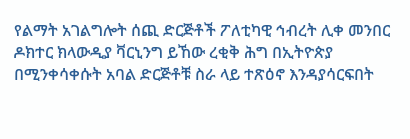የልማት አገልግሎት ሰጪ ድርጅቶች ፖለቲካዊ ኅብረት ሊቀ መንበር ዶክተር ክላውዲያ ቫርኒንግ ይኸው ረቂቅ ሕግ በኢትዮጵያ በሚንቀሳቀሱት አባል ድርጅቶቹ ስራ ላይ ተጽዕኖ እንዳያሳርፍበት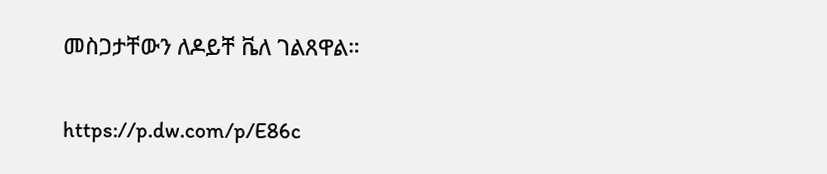መስጋታቸውን ለዶይቸ ቬለ ገልጸዋል።

https://p.dw.com/p/E86c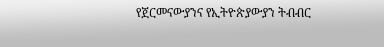የጀርመናውያንና የኢትዮጵያውያን ትብብር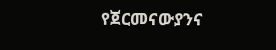የጀርመናውያንና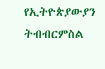የኢትዮጵያውያን ትብብርምስል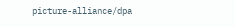picture-alliance/dpa